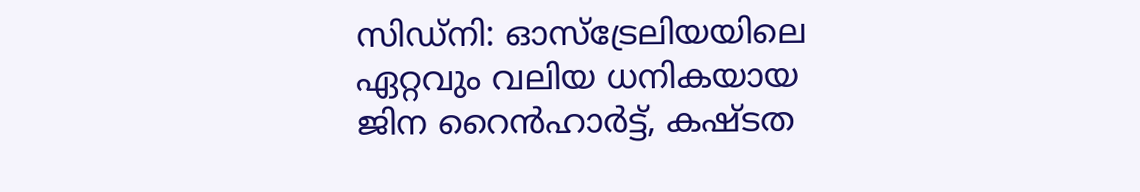സിഡ്നി: ഓസ്ട്രേലിയയിലെ ഏറ്റവും വലിയ ധനികയായ ജിന റൈൻഹാർട്ട്, കഷ്ടത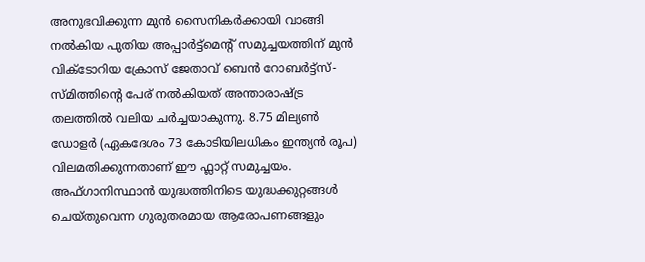അനുഭവിക്കുന്ന മുൻ സൈനികർക്കായി വാങ്ങി നൽകിയ പുതിയ അപ്പാർട്ട്മെന്റ് സമുച്ചയത്തിന് മുൻ വിക്ടോറിയ ക്രോസ് ജേതാവ് ബെൻ റോബർട്ട്സ്-സ്മിത്തിന്റെ പേര് നൽകിയത് അന്താരാഷ്ട്ര തലത്തിൽ വലിയ ചർച്ചയാകുന്നു. 8.75 മില്യൺ ഡോളർ (ഏകദേശം 73 കോടിയിലധികം ഇന്ത്യൻ രൂപ) വിലമതിക്കുന്നതാണ് ഈ ഫ്ലാറ്റ് സമുച്ചയം. അഫ്ഗാനിസ്ഥാൻ യുദ്ധത്തിനിടെ യുദ്ധക്കുറ്റങ്ങൾ ചെയ്തുവെന്ന ഗുരുതരമായ ആരോപണങ്ങളും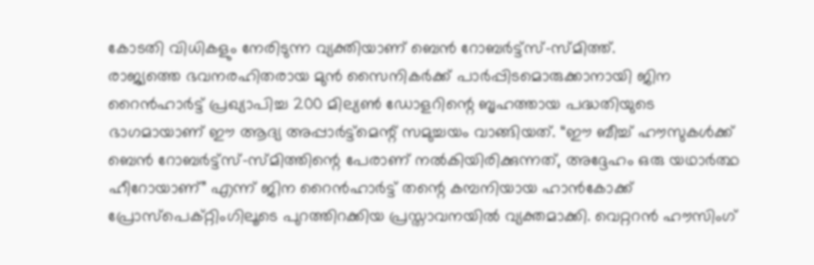കോടതി വിധികളും നേരിടുന്ന വ്യക്തിയാണ് ബെൻ റോബർട്ട്സ്-സ്മിത്ത്.
രാജ്യത്തെ ഭവനരഹിതരായ മുൻ സൈനികർക്ക് പാർപ്പിടമൊരുക്കാനായി ജിന റൈൻഹാർട്ട് പ്രഖ്യാപിച്ച 200 മില്യൺ ഡോളറിന്റെ ബൃഹത്തായ പദ്ധതിയുടെ ഭാഗമായാണ് ഈ ആദ്യ അപ്പാർട്ട്മെന്റ് സമുച്ചയം വാങ്ങിയത്. “ഈ ബീച്ച് ഹൗസുകൾക്ക് ബെൻ റോബർട്ട്സ്-സ്മിത്തിന്റെ പേരാണ് നൽകിയിരിക്കുന്നത്, അദ്ദേഹം ഒരു യഥാർത്ഥ ഹീറോയാണ്” എന്ന് ജിന റൈൻഹാർട്ട് തന്റെ കമ്പനിയായ ഹാൻകോക്ക് പ്രോസ്പെക്റ്റിംഗിലൂടെ പുറത്തിറക്കിയ പ്രസ്താവനയിൽ വ്യക്തമാക്കി. വെറ്ററൻ ഹൗസിംഗ്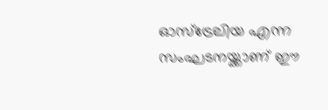ഓസ്ട്രേലിയ എന്ന സംഘടനയ്ക്കാണ് ഈ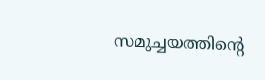സമുച്ചയത്തിന്റെ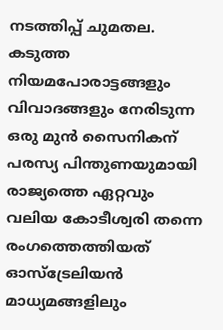നടത്തിപ്പ് ചുമതല. കടുത്ത നിയമപോരാട്ടങ്ങളും വിവാദങ്ങളും നേരിടുന്ന ഒരു മുൻ സൈനികന് പരസ്യ പിന്തുണയുമായി രാജ്യത്തെ ഏറ്റവും വലിയ കോടീശ്വരി തന്നെ രംഗത്തെത്തിയത് ഓസ്ട്രേലിയൻ മാധ്യമങ്ങളിലും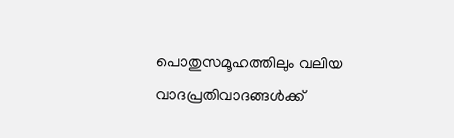പൊതുസമൂഹത്തിലും വലിയ വാദപ്രതിവാദങ്ങൾക്ക്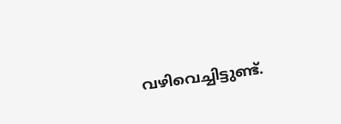വഴിവെച്ചിട്ടുണ്ട്.